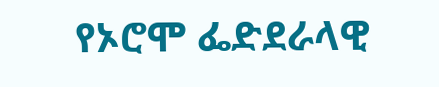የኦሮሞ ፌድደራላዊ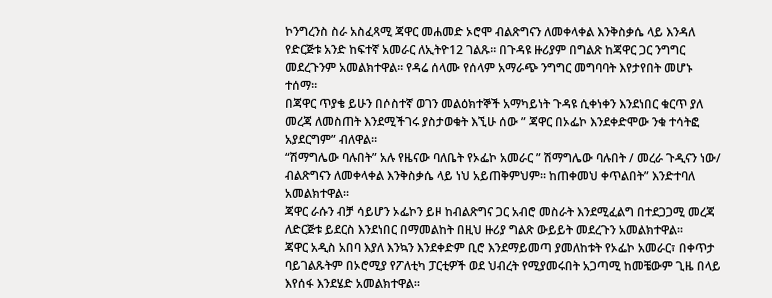ኮንግረንስ ስራ አስፈጻሚ ጃዋር መሐመድ ኦሮሞ ብልጽግናን ለመቀላቀል እንቅስቃሴ ላይ እንዳለ የድርጅቱ አንድ ከፍተኛ አመራር ለኢትዮ12 ገልጹ። በጉዳዩ ዙሪያም በግልጽ ከጃዋር ጋር ንግግር መደረጉንም አመልክተዋል። የዳሬ ሰላሙ የሰላም አማራጭ ንግግር መግባባት እየታየበት መሆኑ ተሰማ።
በጃዋር ጥያቄ ይሁን በሶስተኛ ወገን መልዕክተኞች አማካይነት ጉዳዩ ሲቀነቀን እንደነበር ቁርጥ ያለ መረጃ ለመስጠት እንደሚችገሩ ያስታወቁት እኚሁ ሰው ” ጃዋር በኦፌኮ እንደቀድሞው ንቁ ተሳትፎ አያደርግም” ብለዋል።
“ሽማግሌው ባሉበት” አሉ የዜናው ባለቤት የኦፌኮ አመራር ” ሽማግሌው ባሉበት / መረራ ጉዲናን ነው/ ብልጽግናን ለመቀላቀል እንቅስቃሴ ላይ ነህ አይጠቅምህም። ከጠቀመህ ቀጥልበት” እንድተባለ አመልክተዋል።
ጃዋር ራሱን ብቻ ሳይሆን ኦፌኮን ይዞ ከብልጽግና ጋር አብሮ መስራት እንደሚፈልግ በተደጋጋሚ መረጃ ለድርጅቱ ይደርስ እንደነበር በማመልከት በዚህ ዙሪያ ግልጽ ውይይት መደረጉን አመልክተዋል።
ጃዋር አዲስ አበባ እያለ እንኳን እንደቀድም ቢሮ እንደማይመጣ ያመለከቱት የኦፌኮ አመራር፣ በቀጥታ ባይገልጹትም በኦሮሚያ የፖለቲካ ፓርቲዎች ወደ ህብረት የሚያመሩበት አጋጣሚ ከመቼውም ጊዜ በላይ እየሰፋ እንደሄድ አመልክተዋል።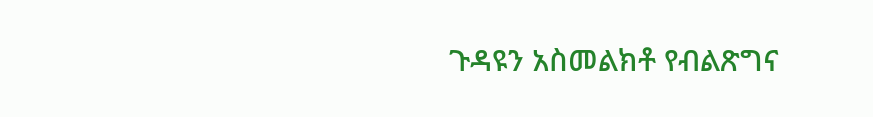ጉዳዩን አስመልክቶ የብልጽግና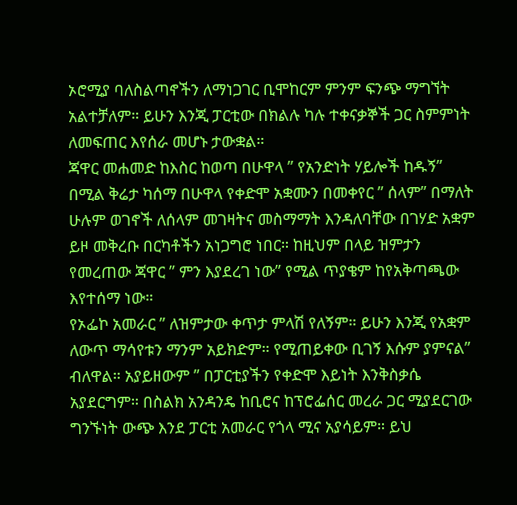ኦሮሚያ ባለስልጣኖችን ለማነጋገር ቢሞከርም ምንም ፍንጭ ማግኘት አልተቻለም። ይሁን እንጂ ፓርቲው በክልሉ ካሉ ተቀናቃኞች ጋር ስምምነት ለመፍጠር እየሰራ መሆኑ ታውቋል።
ጃዋር መሐመድ ከእስር ከወጣ በሁዋላ ” የአንድነት ሃይሎች ከዱኝ” በሚል ቅሬታ ካሰማ በሁዋላ የቀድሞ አቋሙን በመቀየር ” ሰላም” በማለት ሁሉም ወገኖች ለሰላም መገዛትና መስማማት እንዳለባቸው በገሃድ አቋም ይዞ መቅረቡ በርካቶችን አነጋግሮ ነበር። ከዚህም በላይ ዝምታን የመረጠው ጃዋር ” ምን እያደረገ ነው” የሚል ጥያቄም ከየአቅጣጫው እየተሰማ ነው።
የኦፌኮ አመራር ” ለዝምታው ቀጥታ ምላሽ የለኝም። ይሁን እንጂ የአቋም ለውጥ ማሳየቱን ማንም አይክድም። የሚጠይቀው ቢገኝ እሱም ያምናል” ብለዋል። አያይዘውም ” በፓርቲያችን የቀድሞ እይነት እንቅስቃሴ አያደርግም። በስልክ አንዳንዴ ከቢሮና ከፕሮፌሰር መረራ ጋር ሚያደርገው ግንኙነት ውጭ እንደ ፓርቲ አመራር የጎላ ሚና አያሳይም። ይህ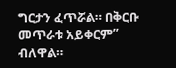ግርታን ፈጥሯል። በቅርቡ መጥራቱ አይቀርም” ብለዋል።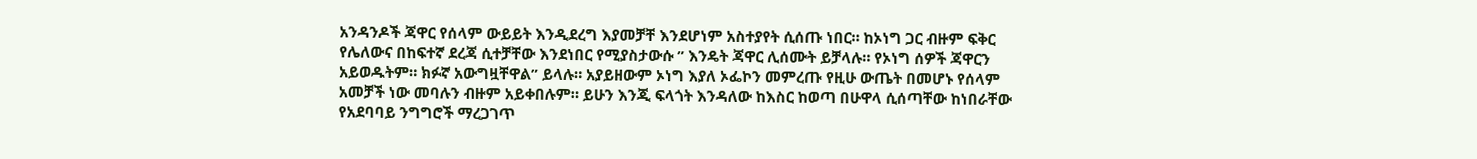አንዳንዶች ጃዋር የሰላም ውይይት እንዲደረግ እያመቻቸ እንደሆነም አስተያየት ሲሰጡ ነበር። ከኦነግ ጋር ብዙም ፍቅር የሌለውና በከፍተኛ ደረጃ ሲተቻቸው እንደነበር የሚያስታውሱ ” እንዴት ጃዋር ሊሰሙት ይቻላሉ። የኦነግ ሰዎች ጃዋርን አይወዱትም። ክፉኛ አውግዟቸዋል” ይላሉ። አያይዘውም ኦነግ እያለ ኦፌኮን መምረጡ የዚሁ ውጤት በመሆኑ የሰላም አመቻች ነው መባሉን ብዙም አይቀበሉም። ይሁን እንጂ ፍላጎት እንዳለው ከእስር ከወጣ በሁዋላ ሲሰጣቸው ከነበራቸው የአደባባይ ንግግሮች ማረጋገጥ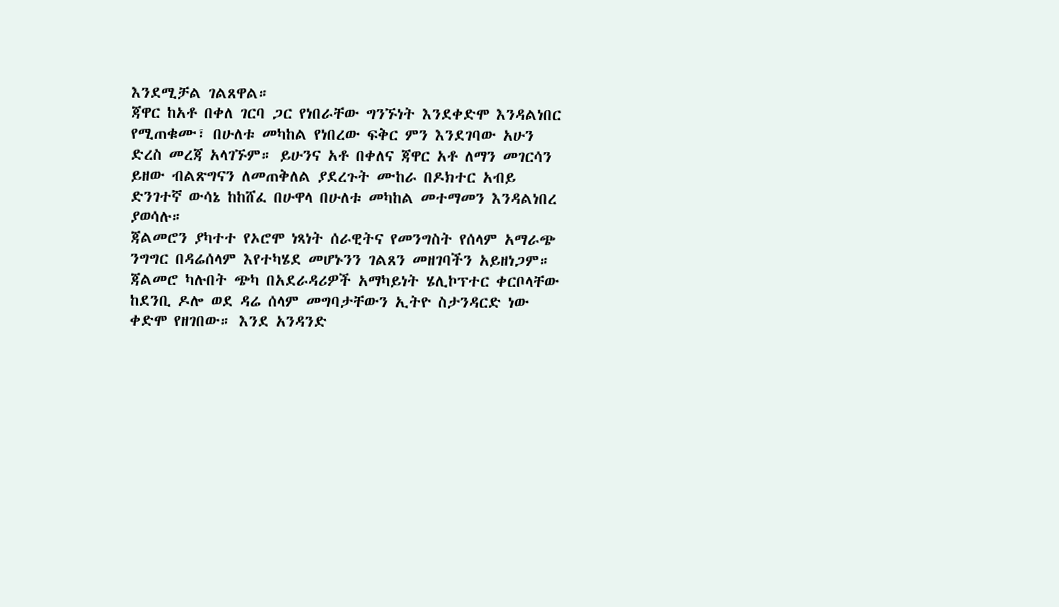እንደሚቻል ገልጸዋል።
ጃዋር ከአቶ በቀለ ገርባ ጋር የነበራቸው ግንኙነት እንደቀድሞ እንዳልነበር የሚጠቁሙ፣ በሁለቱ መካከል የነበረው ፍቅር ምን እንደገባው አሁን ድረስ መረጃ አላገኙም። ይሁንና አቶ በቀለና ጃዋር አቶ ለማን መገርሳን ይዘው ብልጽግናን ለመጠቅለል ያደረጉት ሙከራ በዶክተር አብይ ድንገተኛ ውሳኔ ከከሸፈ በሁዋላ በሁለቱ መካከል መተማመን እንዳልነበረ ያወሳሉ።
ጃልመሮን ያካተተ የኦሮሞ ነጻነት ሰራዊትና የመንግስት የሰላም አማራጭ ንግግር በዳሬሰላም እየተካሄደ መሆኑንን ገልጸን መዘገባችን አይዘነጋም። ጃልመሮ ካሉበት ጭካ በአደራዳሪዎች አማካይነት ሄሊኮፕተር ቀርቦላቸው ከደንቢ ዶሎ ወደ ዳሬ ሰላም መግባታቸውን ኢትዮ ስታንዳርድ ነው ቀድሞ የዘገበው። እንደ አንዳንድ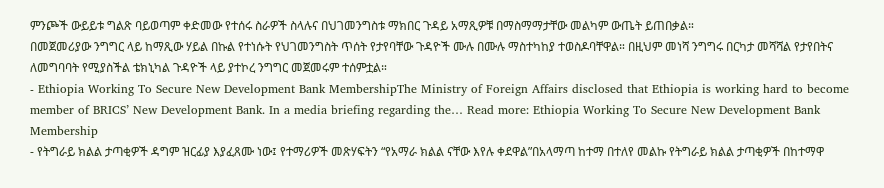ምንጮች ውይይቱ ግልጽ ባይወጣም ቀድመው የተሰሩ ስራዎች ስላሉና በህገመንግስቱ ማክበር ጉዳይ አማጺዎቹ በማስማማታቸው መልካም ውጤት ይጠበቃል።
በመጀመሪያው ንግግር ላይ ከማጺው ሃይል በኩል የተነሱት የህገመንግስት ጥሰት የታየባቸው ጉዳዮች ሙሉ በሙሉ ማስተካከያ ተወስዶባቸዋል። በዚህም መነሻ ንግግሩ በርካታ መሻሻል የታየበትና ለመግባባት የሚያስችል ቴክኒካል ጉዳዮች ላይ ያተኮረ ንግግር መጀመሩም ተሰምቷል።
- Ethiopia Working To Secure New Development Bank MembershipThe Ministry of Foreign Affairs disclosed that Ethiopia is working hard to become member of BRICS’ New Development Bank. In a media briefing regarding the… Read more: Ethiopia Working To Secure New Development Bank Membership
- የትግራይ ክልል ታጣቂዎች ዳግም ዝርፊያ እያፈጸሙ ነው፤ የተማሪዎች መጽሃፍትን “የአማራ ክልል ናቸው እየሉ ቀደዋል”በአላማጣ ከተማ በተለየ መልኩ የትግራይ ክልል ታጣቂዎች በከተማዋ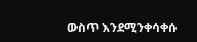ውስጥ እንደሚንቀሳቀሱ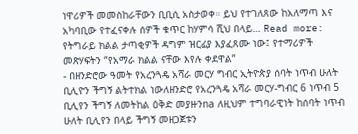ነዋሪዎች መመስከራቸውን ቢቢሲ አስታወቀ። ይህ የተገለጸው ከአለማጣ እና አካባቢው የተፈናቀሉ ሰዎች ቁጥር ከሃምሳ ሺህ በላይ… Read more: የትግራይ ክልል ታጣቂዎች ዳግም ዝርፊያ እያፈጸሙ ነው፤ የተማሪዎች መጽሃፍትን “የአማራ ክልል ናቸው እየሉ ቀደዋል”
- በዘንድሮው ዓመት የአረንጓዴ አሻራ መርሃ ግብር ኢትዮጵያ ሰባት ነጥብ ሁለት ቢሊዮን ችግኝ ልትተክል ነውለዘንድሮ የአረንጓዴ አሻራ መርሃ-ግብር 6 ነጥብ 5 ቢሊየን ችግኝ ለመትከል ዕቅድ መያዙንna ለዚህም ተግባራዊነት ከሰባት ነጥብ ሁለት ቢሊየን በላይ ችግኝ መዘጋጀቱን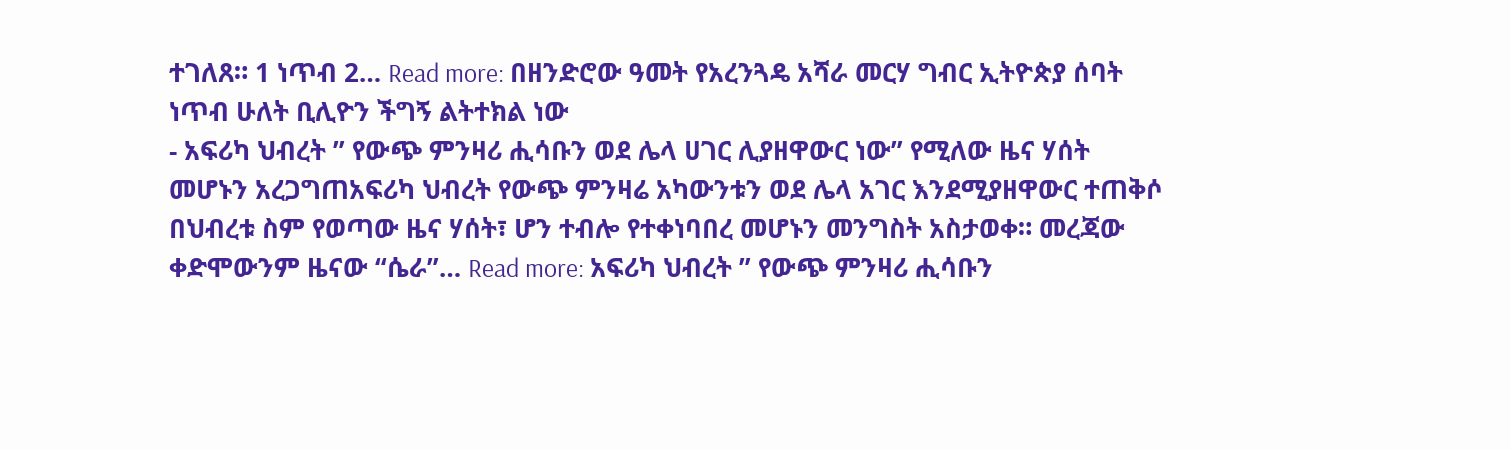ተገለጸ። 1 ነጥብ 2… Read more: በዘንድሮው ዓመት የአረንጓዴ አሻራ መርሃ ግብር ኢትዮጵያ ሰባት ነጥብ ሁለት ቢሊዮን ችግኝ ልትተክል ነው
- አፍሪካ ህብረት ” የውጭ ምንዛሪ ሒሳቡን ወደ ሌላ ሀገር ሊያዘዋውር ነው” የሚለው ዜና ሃሰት መሆኑን አረጋግጠአፍሪካ ህብረት የውጭ ምንዛሬ አካውንቱን ወደ ሌላ አገር እንደሚያዘዋውር ተጠቅሶ በህብረቱ ስም የወጣው ዜና ሃሰት፣ ሆን ተብሎ የተቀነባበረ መሆኑን መንግስት አስታወቀ። መረጃው ቀድሞውንም ዜናው “ሴራ”… Read more: አፍሪካ ህብረት ” የውጭ ምንዛሪ ሒሳቡን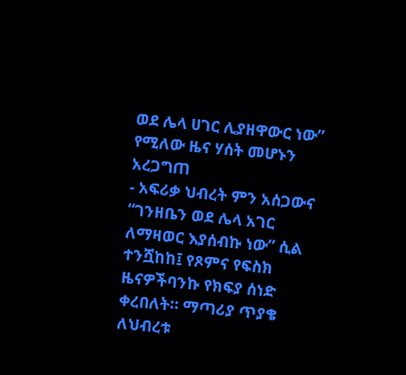ወደ ሌላ ሀገር ሊያዘዋውር ነው” የሚለው ዜና ሃሰት መሆኑን አረጋግጠ
- አፍሪቃ ህብረት ምን አሰጋውና “ገንዘቤን ወደ ሌላ አገር ለማዛወር እያሰብኩ ነው” ሲል ተንሿከከ፤ የጾምና የፍስክ ዜናዎችባንኩ የክፍያ ሰነድ ቀረበለት። ማጣሪያ ጥያቄ ለህብረቱ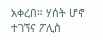አቀረበ። ሃሰት ሆኖ ተገኘና ፖሊስ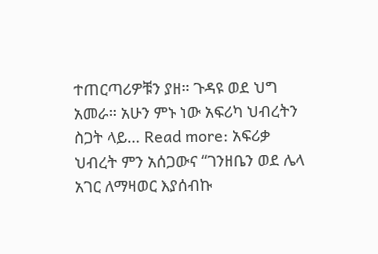ተጠርጣሪዎቹን ያዘ። ጉዳዩ ወደ ህግ አመራ። አሁን ምኑ ነው አፍሪካ ህብረትን ስጋት ላይ… Read more: አፍሪቃ ህብረት ምን አሰጋውና “ገንዘቤን ወደ ሌላ አገር ለማዛወር እያሰብኩ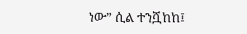ነው” ሲል ተንሿከከ፤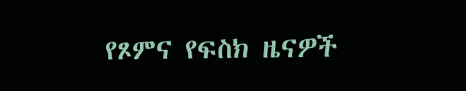የጾምና የፍስክ ዜናዎች